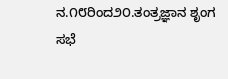ನ.೧೮ರಿಂದ೨೦.ತಂತ್ರಜ್ಞಾನ ಶೃಂಗ ಸಭೆ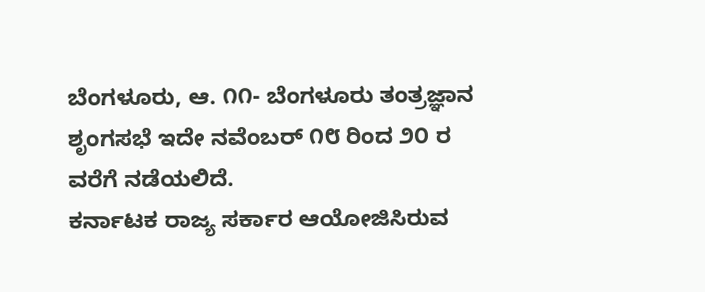ಬೆಂಗಳೂರು, ಆ. ೧೧- ಬೆಂಗಳೂರು ತಂತ್ರಜ್ಞಾನ ಶೃಂಗಸಭೆ ಇದೇ ನವೆಂಬರ್ ೧೮ ರಿಂದ ೨೦ ರ ವರೆಗೆ ನಡೆಯಲಿದೆ.
ಕರ್ನಾಟಕ ರಾಜ್ಯ ಸರ್ಕಾರ ಆಯೋಜಿಸಿರುವ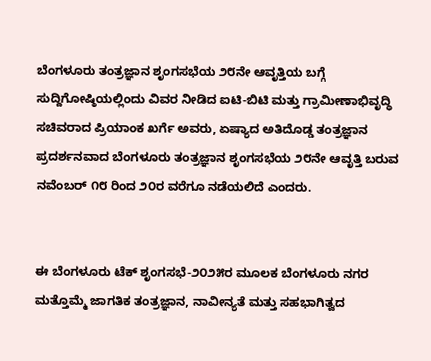ಬೆಂಗಳೂರು ತಂತ್ರಜ್ಞಾನ ಶೃಂಗಸಭೆಯ ೨೮ನೇ ಆವೃತ್ತಿಯ ಬಗ್ಗೆ ಸುದ್ದಿಗೋಷ್ಠಿಯಲ್ಲಿಂದು ವಿವರ ನೀಡಿದ ಐಟಿ-ಬಿಟಿ ಮತ್ತು ಗ್ರಾಮೀಣಾಭಿವೃದ್ಧಿ ಸಚಿವರಾದ ಪ್ರಿಯಾಂಕ ಖರ್ಗೆ ಅವರು, ಏಷ್ಯಾದ ಅತಿದೊಡ್ಡ ತಂತ್ರಜ್ಞಾನ ಪ್ರದರ್ಶನವಾದ ಬೆಂಗಳೂರು ತಂತ್ರಜ್ಞಾನ ಶೃಂಗಸಭೆಯ ೨೮ನೇ ಆವೃತ್ತಿ ಬರುವ ನವೆಂಬರ್ ೧೮ ರಿಂದ ೨೦ರ ವರೆಗೂ ನಡೆಯಲಿದೆ ಎಂದರು.


ಈ ಬೆಂಗಳೂರು ಟೆಕ್ ಶೃಂಗಸಭೆ-೨೦೨೫ರ ಮೂಲಕ ಬೆಂಗಳೂರು ನಗರ ಮತ್ತೊಮ್ಮೆ ಜಾಗತಿಕ ತಂತ್ರಜ್ಞಾನ, ನಾವೀನ್ಯತೆ ಮತ್ತು ಸಹಭಾಗಿತ್ವದ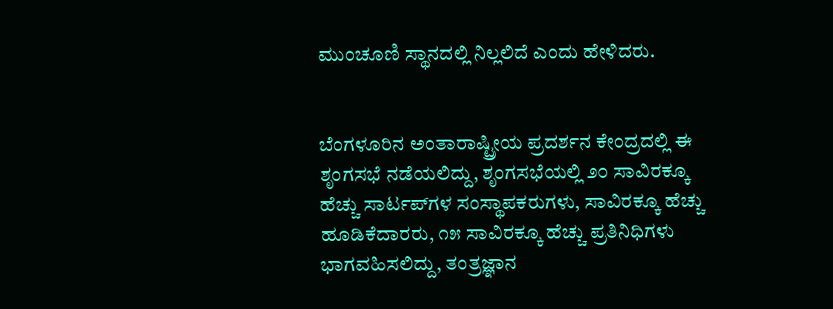ಮುಂಚೂಣಿ ಸ್ಥಾನದಲ್ಲಿ ನಿಲ್ಲಲಿದೆ ಎಂದು ಹೇಳಿದರು.


ಬೆಂಗಳೂರಿನ ಅಂತಾರಾಷ್ಟ್ರೀಯ ಪ್ರದರ್ಶನ ಕೇಂದ್ರದಲ್ಲಿ ಈ ಶೃಂಗಸಭೆ ನಡೆಯಲಿದ್ದು, ಶೃಂಗಸಭೆಯಲ್ಲಿ ೨೦ ಸಾವಿರಕ್ಕೂ ಹೆಚ್ಚು ಸಾರ್ಟಪ್‌ಗಳ ಸಂಸ್ಥಾಪಕರುಗಳು, ಸಾವಿರಕ್ಕೂ ಹೆಚ್ಚು ಹೂಡಿಕೆದಾರರು, ೧೫ ಸಾವಿರಕ್ಕೂ ಹೆಚ್ಚು ಪ್ರತಿನಿಧಿಗಳು ಭಾಗವಹಿಸಲಿದ್ದು, ತಂತ್ರಜ್ಞಾನ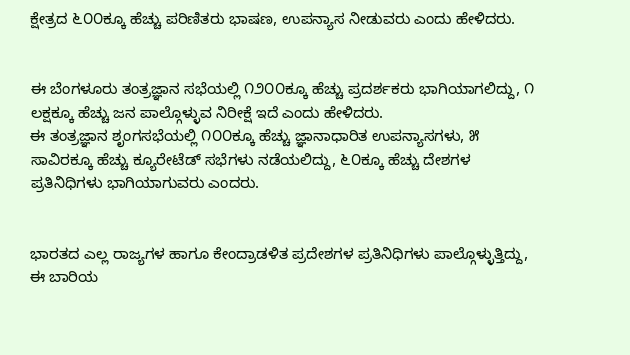ಕ್ಷೇತ್ರದ ೬೦೦ಕ್ಕೂ ಹೆಚ್ಚು ಪರಿಣಿತರು ಭಾಷಣ, ಉಪನ್ಯಾಸ ನೀಡುವರು ಎಂದು ಹೇಳಿದರು.


ಈ ಬೆಂಗಳೂರು ತಂತ್ರಜ್ಞಾನ ಸಭೆಯಲ್ಲಿ ೧೨೦೦ಕ್ಕೂ ಹೆಚ್ಚು ಪ್ರದರ್ಶಕರು ಭಾಗಿಯಾಗಲಿದ್ದು, ೧ ಲಕ್ಷಕ್ಕೂ ಹೆಚ್ಚು ಜನ ಪಾಲ್ಗೊಳ್ಳುವ ನಿರೀಕ್ಷೆ ಇದೆ ಎಂದು ಹೇಳಿದರು.
ಈ ತಂತ್ರಜ್ಞಾನ ಶೃಂಗಸಭೆಯಲ್ಲಿ ೧೦೦ಕ್ಕೂ ಹೆಚ್ಚು ಜ್ಞಾನಾಧಾರಿತ ಉಪನ್ಯಾಸಗಳು, ೫ ಸಾವಿರಕ್ಕೂ ಹೆಚ್ಚು ಕ್ಯೂರೇಟೆಡ್ ಸಭೆಗಳು ನಡೆಯಲಿದ್ದು, ೬೦ಕ್ಕೂ ಹೆಚ್ಚು ದೇಶಗಳ ಪ್ರತಿನಿಧಿಗಳು ಭಾಗಿಯಾಗುವರು ಎಂದರು.


ಭಾರತದ ಎಲ್ಲ ರಾಜ್ಯಗಳ ಹಾಗೂ ಕೇಂದ್ರಾಡಳಿತ ಪ್ರದೇಶಗಳ ಪ್ರತಿನಿಧಿಗಳು ಪಾಲ್ಗೊಳ್ಳುತ್ತಿದ್ದು, ಈ ಬಾರಿಯ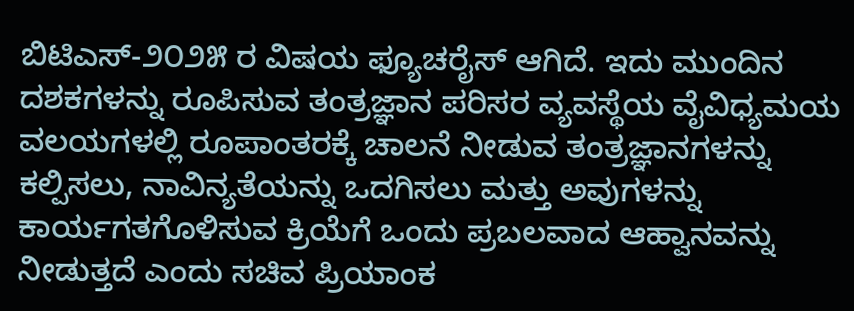ಬಿಟಿಎಸ್-೨೦೨೫ ರ ವಿಷಯ ಫ್ಯೂಚರೈಸ್ ಆಗಿದೆ. ಇದು ಮುಂದಿನ ದಶಕಗಳನ್ನು ರೂಪಿಸುವ ತಂತ್ರಜ್ಞಾನ ಪರಿಸರ ವ್ಯವಸ್ಥೆಯ ವೈವಿಧ್ಯಮಯ ವಲಯಗಳಲ್ಲಿ ರೂಪಾಂತರಕ್ಕೆ ಚಾಲನೆ ನೀಡುವ ತಂತ್ರಜ್ಞಾನಗಳನ್ನು ಕಲ್ಪಿಸಲು, ನಾವಿನ್ಯತೆಯನ್ನು ಒದಗಿಸಲು ಮತ್ತು ಅವುಗಳನ್ನು ಕಾರ್ಯಗತಗೊಳಿಸುವ ಕ್ರಿಯೆಗೆ ಒಂದು ಪ್ರಬಲವಾದ ಆಹ್ವಾನವನ್ನು ನೀಡುತ್ತದೆ ಎಂದು ಸಚಿವ ಪ್ರಿಯಾಂಕ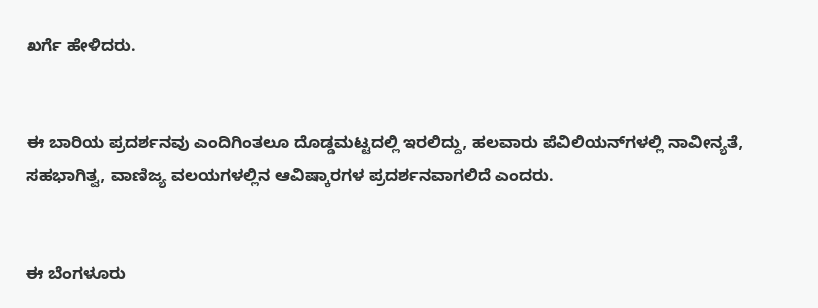ಖರ್ಗೆ ಹೇಳಿದರು.


ಈ ಬಾರಿಯ ಪ್ರದರ್ಶನವು ಎಂದಿಗಿಂತಲೂ ದೊಡ್ಡಮಟ್ಟದಲ್ಲಿ ಇರಲಿದ್ದು, ಹಲವಾರು ಪೆವಿಲಿಯನ್‌ಗಳಲ್ಲಿ ನಾವೀನ್ಯತೆ, ಸಹಭಾಗಿತ್ವ, ವಾಣಿಜ್ಯ ವಲಯಗಳಲ್ಲಿನ ಆವಿಷ್ಕಾರಗಳ ಪ್ರದರ್ಶನವಾಗಲಿದೆ ಎಂದರು.


ಈ ಬೆಂಗಳೂರು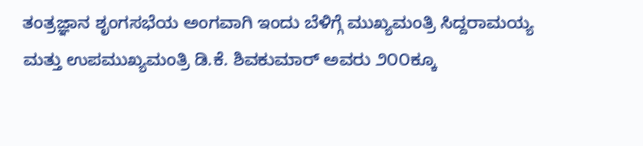ತಂತ್ರಜ್ಞಾನ ಶೃಂಗಸಭೆಯ ಅಂಗವಾಗಿ ಇಂದು ಬೆಳಿಗ್ಗೆ ಮುಖ್ಯಮಂತ್ರಿ ಸಿದ್ದರಾಮಯ್ಯ ಮತ್ತು ಉಪಮುಖ್ಯಮಂತ್ರಿ ಡಿ.ಕೆ. ಶಿವಕುಮಾರ್ ಅವರು ೨೦೦ಕ್ಕೂ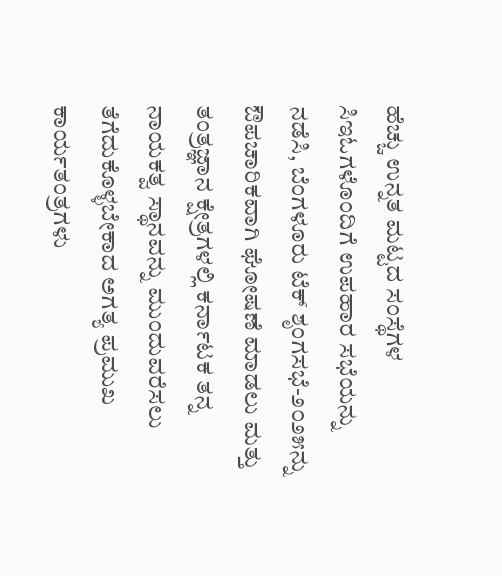ಹೆಚ್ಚು ಉನ್ನತ ಮಟ್ಟದ ಸಂಸ್ಥೆಗಳ ಸಿಇಓಗಳೊಂದಿಗೆ ಉಪಹಾರ ಸಭೆಯನ್ನು ನಡೆಸಿ, ಬೆಂಗಳೂರು ಟೆಕ್ ಶೃಂಗಸಭೆ-೨೦೨೫ನ್ನು ಔಪಚಾರಿಕವಾಗಿ ಘೋಷಣೆ ಮಾಡಲು ಮತ್ತು ತಂತ್ರಜ್ಞಾನ ಕ್ಷೇತ್ರಗಳಲ್ಲಿ ಕರ್ನಾಟಕ ತನ್ನ ನಾಯಕತ್ವ ಸ್ಥಾನವನ್ನು ಮುಂದುವರೆಸಲು ತೆಗೆದುಕೊಳ್ಳಬೇಕಾದ ಅಗತ್ಯ ಪ್ರಮುಖ ಕಾರ್ಯತಂತ್ರಗಳು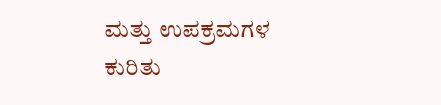ಮತ್ತು ಉಪಕ್ರಮಗಳ ಕುರಿತು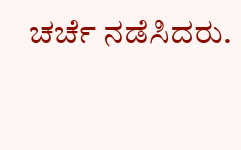ಚರ್ಚೆ ನಡೆಸಿದರು.